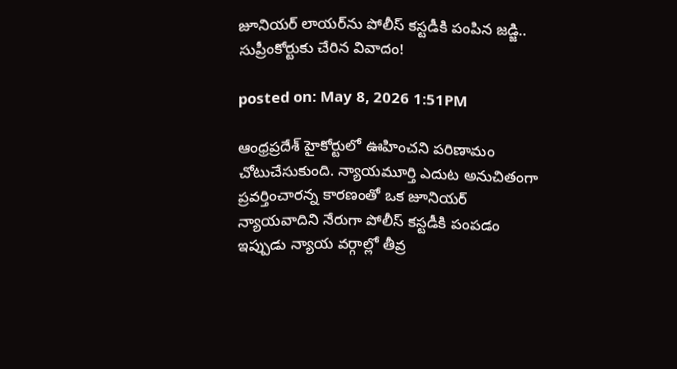జూనియర్ లాయర్‌ను పోలీస్ కస్టడీకి పంపిన జడ్జి.. సుప్రీంకోర్టుకు చేరిన వివాదం!

posted on: May 8, 2026 1:51PM

ఆంధ్రప్రదేశ్ హైకోర్టులో ఊహించని పరిణామం చోటుచేసుకుంది. న్యాయమూర్తి ఎదుట అనుచితంగా ప్రవర్తించారన్న కారణంతో ఒక జూనియర్ న్యాయవాదిని నేరుగా పోలీస్ కస్టడీకి పంపడం ఇప్పుడు న్యాయ వర్గాల్లో తీవ్ర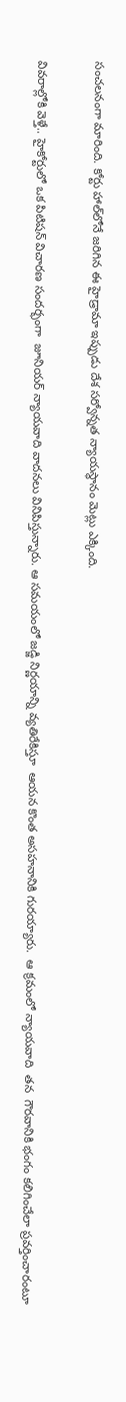సంచలనంగా మారింది. కోర్టు హాల్‌లోనే జరిగిన ఈ హైడ్రామా ఇప్పుడు దేశ సర్వోన్నత న్యాయస్థానం మెట్లు ఎక్కింది.

వివరాల్లోకి వెళ్తే.. హైకోర్టులో ఒక పిటిషన్ విచారణ సందర్భంగా  జూనియర్ న్యాయవాది వాదనలు వినిపిస్తున్నారు. ఆ సమయంలో జడ్జి నిర్ణయాన్ని వ్యతిరేకిస్తూ  ఆయన కొంత అసహనానికి గురయ్యారు.  ఆ క్రమంలో న్యాయవాది  తన  గౌరవానికి భంగం కలిగించేలా ప్రవర్తించారంటూ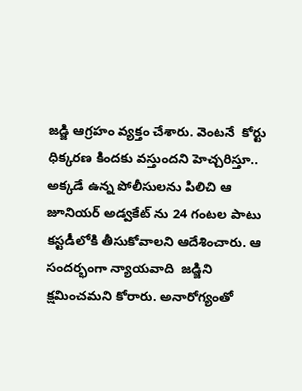జడ్జి ఆగ్రహం వ్యక్తం చేశారు. వెంటనే  కోర్టు ధిక్కరణ కిందకు వస్తుందని హెచ్చరిస్తూ.. అక్కడే ఉన్న పోలీసులను పిలిచి ఆ జూనియర్ అడ్వకేట్ ను 24 గంటల పాటు కస్టడీలోకి తీసుకోవాలని ఆదేశించారు. ఆ సందర్భంగా న్యాయవాది  జడ్జిని క్షమించమని కోరారు. అనారోగ్యంతో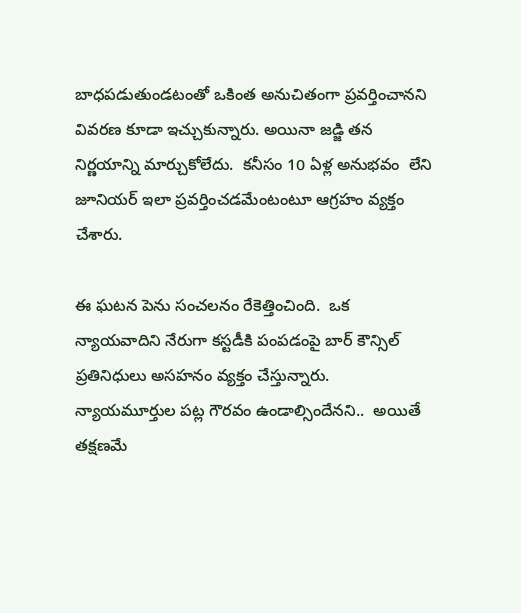బాధపడుతుండటంతో ఒకింత అనుచితంగా ప్రవర్తించానని వివరణ కూడా ఇచ్చుకున్నారు. అయినా జడ్జి తన నిర్ణయాన్ని మార్చుకోలేదు.  కనీసం 10 ఏళ్ల అనుభవం  లేని జూనియర్ ఇలా ప్రవర్తించడమేంటంటూ ఆగ్రహం వ్యక్తం చేశారు.

ఈ ఘటన పెను సంచలనం రేకెత్తించింది.  ఒక న్యాయవాదిని నేరుగా కస్టడీకి పంపడంపై బార్ కౌన్సిల్ ప్రతినిధులు అసహనం వ్యక్తం చేస్తున్నారు. న్యాయమూర్తుల పట్ల గౌరవం ఉండాల్సిందేనని..  అయితే తక్షణమే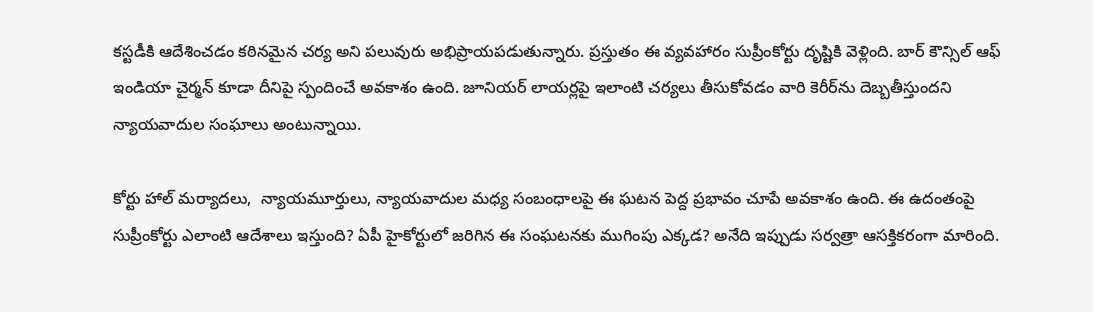కస్టడీకి ఆదేశించడం కఠినమైన చర్య అని పలువురు అభిప్రాయపడుతున్నారు. ప్రస్తుతం ఈ వ్యవహారం సుప్రీంకోర్టు దృష్టికి వెళ్లింది. బార్ కౌన్సిల్ ఆఫ్ ఇండియా చైర్మన్ కూడా దీనిపై స్పందించే అవకాశం ఉంది. జూనియర్ లాయర్లపై ఇలాంటి చర్యలు తీసుకోవడం వారి కెరీర్‌ను దెబ్బతీస్తుందని న్యాయవాదుల సంఘాలు అంటున్నాయి.

కోర్టు హాల్ మర్యాదలు,  న్యాయమూర్తులు, న్యాయవాదుల మధ్య సంబంధాలపై ఈ ఘటన పెద్ద ప్రభావం చూపే అవకాశం ఉంది. ఈ ఉదంతంపై సుప్రీంకోర్టు ఎలాంటి ఆదేశాలు ఇస్తుంది? ఏపీ హైకోర్టులో జరిగిన ఈ సంఘటనకు ముగింపు ఎక్కడ? అనేది ఇప్పుడు సర్వత్రా ఆసక్తికరంగా మారింది.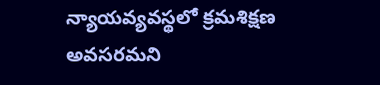న్యాయవ్యవస్థలో క్రమశిక్షణ అవసరమని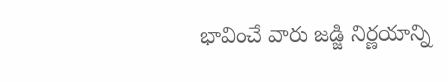భావించే వారు జడ్జి నిర్ణయాన్ని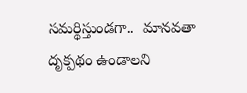సమర్థిస్తుండగా..  మానవతా దృక్పథం ఉండాలని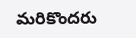మరికొందరు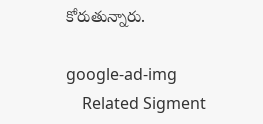కోరుతున్నారు.

google-ad-img
    Related Sigment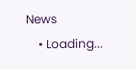News
    • Loading...